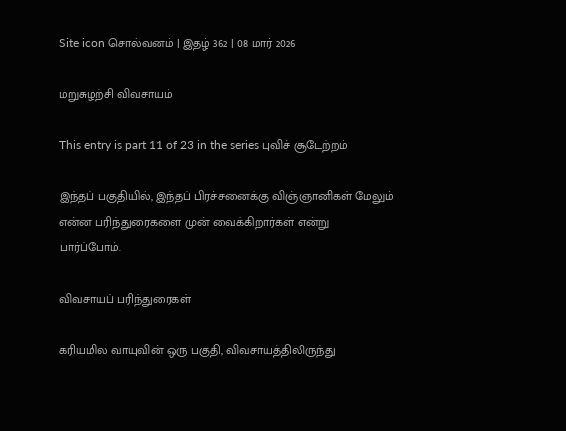Site icon சொல்வனம் | இதழ் 362 | 08 மார் 2026

மறுசுழற்சி விவசாயம்

This entry is part 11 of 23 in the series புவிச் சூடேற்றம்

இந்தப் பகுதியில், இந்தப் பிரச்சனைக்கு விஞ்ஞானிகள் மேலும் என்ன பரிந்துரைகளை முன் வைக்கிறார்கள் என்று பார்ப்போம்.

விவசாயப் பரிந்துரைகள்

கரியமில வாயுவின் ஒரு பகுதி, விவசாயத்திலிருந்து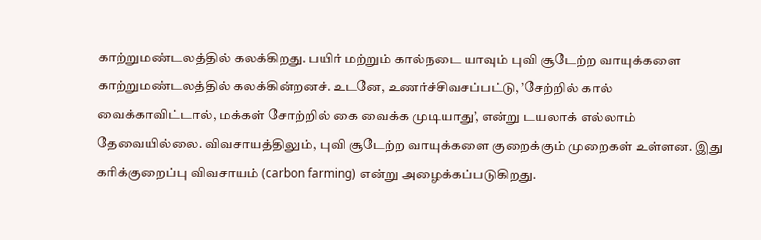காற்றுமண்டலத்தில் கலக்கிறது. பயிர் மற்றும் கால்நடை யாவும் புவி சூடேற்ற வாயுக்களை காற்றுமண்டலத்தில் கலக்கின்றனச். உடனே, உணர்ச்சிவசப்பட்டு, ’சேற்றில் கால் வைக்காவிட்டால், மக்கள் சோற்றில் கை வைக்க முடியாது’, என்று டயலாக் எல்லாம் தேவையில்லை. விவசாயத்திலும், புவி சூடேற்ற வாயுக்களை குறைக்கும் முறைகள் உள்ளன. இது கரிக்குறைப்பு விவசாயம் (carbon farming) என்று அழைக்கப்படுகிறது.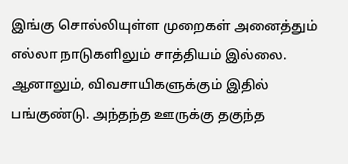இங்கு சொல்லியுள்ள முறைகள் அனைத்தும் எல்லா நாடுகளிலும் சாத்தியம் இல்லை. ஆனாலும், விவசாயிகளுக்கும் இதில் பங்குண்டு. அந்தந்த ஊருக்கு தகுந்த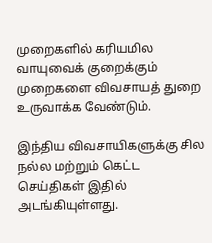முறைகளில் கரியமில வாயுவைக் குறைக்கும் முறைகளை விவசாயத் துறை உருவாக்க வேண்டும்.

இந்திய விவசாயிகளுக்கு சில நல்ல மற்றும் கெட்ட செய்திகள் இதில் அடங்கியுள்ளது.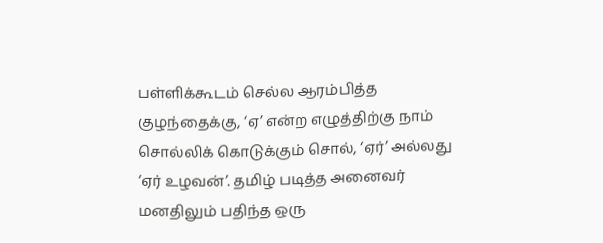பள்ளிக்கூடம் செல்ல ஆரம்பித்த குழந்தைக்கு, ‘ஏ’ என்ற எழுத்திற்கு நாம் சொல்லிக் கொடுக்கும் சொல், ‘ஏர்’ அல்லது ‘ஏர் உழவன்’. தமிழ் படித்த அனைவர் மனதிலும் பதிந்த ஒரு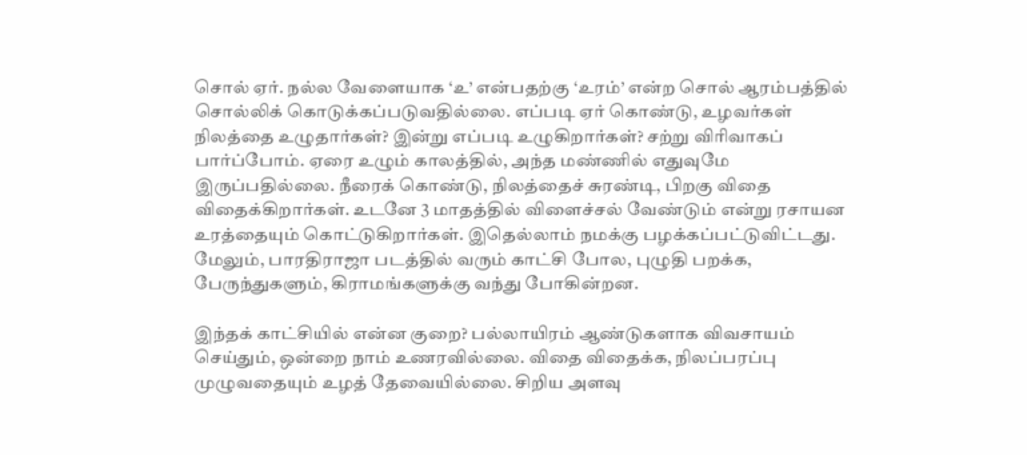சொல் ஏர். நல்ல வேளையாக ‘உ’ என்பதற்கு ‘உரம்’ என்ற சொல் ஆரம்பத்தில் சொல்லிக் கொடுக்கப்படுவதில்லை. எப்படி ஏர் கொண்டு, உழவர்கள் நிலத்தை உழுதார்கள்? இன்று எப்படி உழுகிறார்கள்? சற்று விரிவாகப் பார்ப்போம். ஏரை உழும் காலத்தில், அந்த மண்ணில் எதுவுமே இருப்பதில்லை. நீரைக் கொண்டு, நிலத்தைச் சுரண்டி, பிறகு விதை விதைக்கிறார்கள். உடனே 3 மாதத்தில் விளைச்சல் வேண்டும் என்று ரசாயன உரத்தையும் கொட்டுகிறார்கள். இதெல்லாம் நமக்கு பழக்கப்பட்டுவிட்டது. மேலும், பாரதிராஜா படத்தில் வரும் காட்சி போல, புழுதி பறக்க, பேருந்துகளும், கிராமங்களுக்கு வந்து போகின்றன.

இந்தக் காட்சியில் என்ன குறை? பல்லாயிரம் ஆண்டுகளாக விவசாயம் செய்தும், ஒன்றை நாம் உணரவில்லை. விதை விதைக்க, நிலப்பரப்பு முழுவதையும் உழத் தேவையில்லை. சிறிய அளவு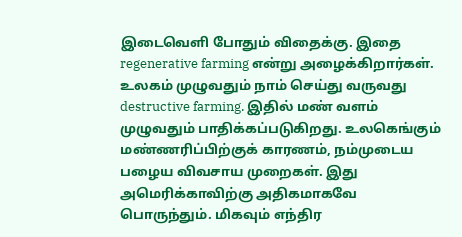இடைவெளி போதும் விதைக்கு. இதை regenerative farming என்று அழைக்கிறார்கள். உலகம் முழுவதும் நாம் செய்து வருவது destructive farming. இதில் மண் வளம் முழுவதும் பாதிக்கப்படுகிறது. உலகெங்கும் மண்ணரிப்பிற்குக் காரணம், நம்முடைய பழைய விவசாய முறைகள். இது அமெரிக்காவிற்கு அதிகமாகவே பொருந்தும். மிகவும் எந்திர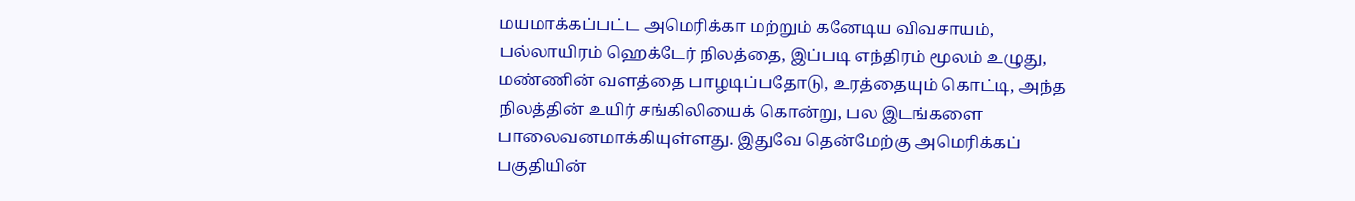மயமாக்கப்பட்ட அமெரிக்கா மற்றும் கனேடிய விவசாயம், பல்லாயிரம் ஹெக்டேர் நிலத்தை, இப்படி எந்திரம் மூலம் உழுது, மண்ணின் வளத்தை பாழடிப்பதோடு, உரத்தையும் கொட்டி, அந்த நிலத்தின் உயிர் சங்கிலியைக் கொன்று, பல இடங்களை பாலைவனமாக்கியுள்ளது. இதுவே தென்மேற்கு அமெரிக்கப் பகுதியின்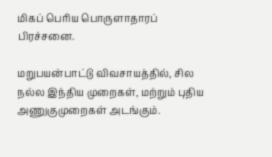மிகப் பெரிய பொருளாதாரப் பிரச்சனை.

மறுபயன்பாட்டு விவசாயத்தில், சில நல்ல இந்திய முறைகள், மற்றும் புதிய அணுகுமுறைகள் அடங்கும்.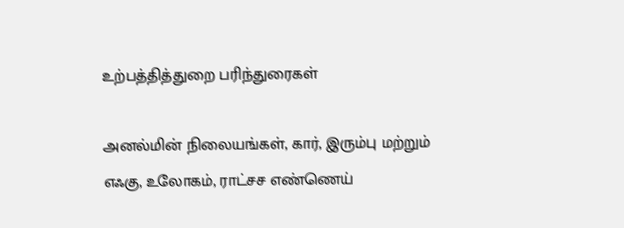உற்பத்தித்துறை பரிந்துரைகள்

அனல்மின் நிலையங்கள், கார், இரும்பு மற்றும் எஃகு, உலோகம், ராட்சச எண்ணெய்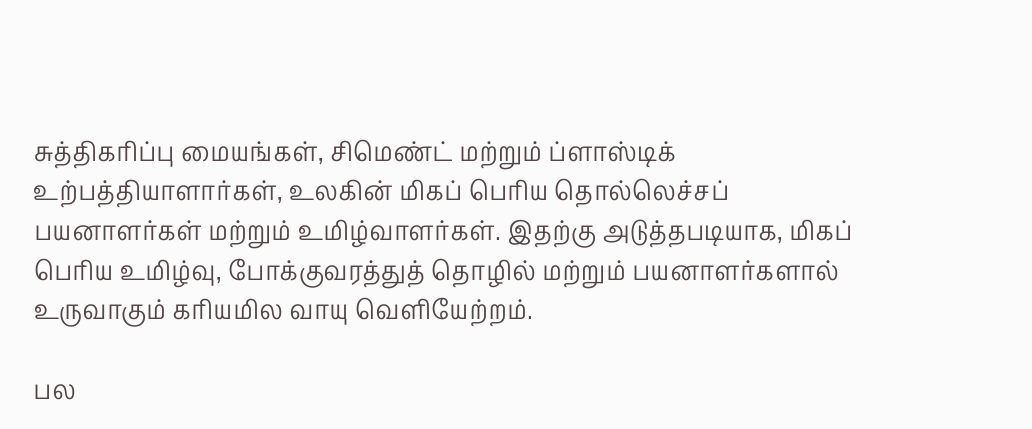சுத்திகரிப்பு மையங்கள், சிமெண்ட் மற்றும் ப்ளாஸ்டிக் உற்பத்தியாளார்கள், உலகின் மிகப் பெரிய தொல்லெச்சப் பயனாளர்கள் மற்றும் உமிழ்வாளர்கள். இதற்கு அடுத்தபடியாக, மிகப் பெரிய உமிழ்வு, போக்குவரத்துத் தொழில் மற்றும் பயனாளர்களால் உருவாகும் கரியமில வாயு வெளியேற்றம்.

பல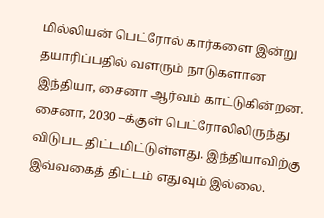மில்லியன் பெட்ரோல் கார்களை இன்று தயாரிப்பதில் வளரும் நாடுகளான இந்தியா, சைனா ஆர்வம் காட்டுகின்றன. சைனா, 2030 –க்குள் பெட்ரோலிலிருந்து விடுபட திட்டமிட்டுள்ளது. இந்தியாவிற்கு இவ்வகைத் திட்டம் எதுவும் இல்லை.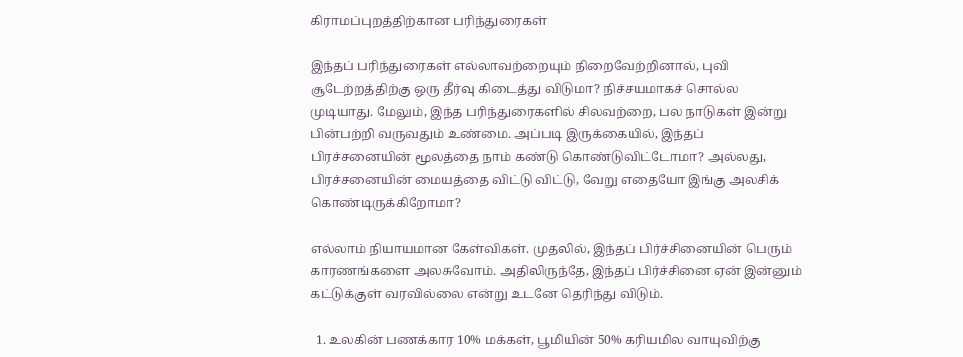கிராமப்புறத்திற்கான பரிந்துரைகள்

இந்தப் பரிந்துரைகள் எல்லாவற்றையும் நிறைவேற்றினால், புவி சூடேற்றத்திற்கு ஒரு தீர்வு கிடைத்து விடுமா? நிச்சயமாகச் சொல்ல முடியாது. மேலும், இந்த பரிந்துரைகளில் சிலவற்றை, பல நாடுகள் இன்று பின்பற்றி வருவதும் உண்மை. அப்படி இருக்கையில், இந்தப் பிரச்சனையின் மூலத்தை நாம் கண்டு கொண்டுவிட்டோமா? அல்லது, பிரச்சனையின் மையத்தை விட்டு விட்டு, வேறு எதையோ இங்கு அலசிக் கொண்டிருக்கிறோமா?

எல்லாம் நியாயமான கேள்விகள். முதலில், இந்தப் பிர்ச்சினையின் பெரும் காரணங்களை அலசுவோம். அதிலிருந்தே, இந்தப் பிர்ச்சினை ஏன் இன்னும் கட்டுக்குள் வரவில்லை என்று உடனே தெரிந்து விடும்.

  1. உலகின் பணக்கார 10% மக்கள், பூமியின் 50% கரியமில வாயுவிற்கு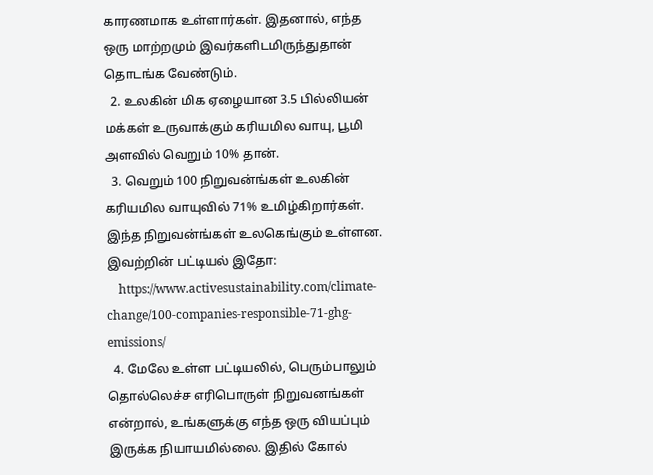காரணமாக உள்ளார்கள். இதனால், எந்த ஒரு மாற்றமும் இவர்களிடமிருந்துதான் தொடங்க வேண்டும்.
  2. உலகின் மிக ஏழையான 3.5 பில்லியன் மக்கள் உருவாக்கும் கரியமில வாயு, பூமி அளவில் வெறும் 10% தான்.
  3. வெறும் 100 நிறுவன்ங்கள் உலகின் கரியமில வாயுவில் 71% உமிழ்கிறார்கள். இந்த நிறுவன்ங்கள் உலகெங்கும் உள்ளன. இவற்றின் பட்டியல் இதோ:
    https://www.activesustainability.com/climate-change/100-companies-responsible-71-ghg-emissions/
  4. மேலே உள்ள பட்டியலில், பெரும்பாலும் தொல்லெச்ச எரிபொருள் நிறுவனங்கள் என்றால், உங்களுக்கு எந்த ஒரு வியப்பும் இருக்க நியாயமில்லை. இதில் கோல்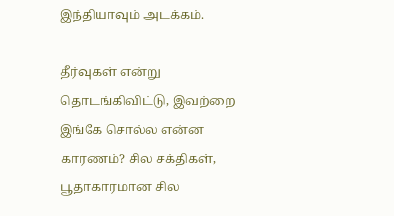இந்தியாவும் அடக்கம்.

தீர்வுகள் என்று தொடங்கிவிட்டு, இவற்றை இங்கே சொல்ல என்ன காரணம்? சில சக்திகள், பூதாகாரமான சில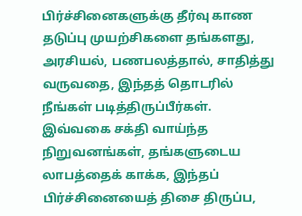பிர்ச்சினைகளுக்கு தீர்வு காண தடுப்பு முயற்சிகளை தங்களது, அரசியல், பணபலத்தால், சாதித்து வருவதை, இந்தத் தொடரில் நீங்கள் படித்திருப்பீர்கள். இவ்வகை சக்தி வாய்ந்த நிறுவனங்கள், தங்களுடைய லாபத்தைக் காக்க, இந்தப் பிர்ச்சினையைத் திசை திருப்ப,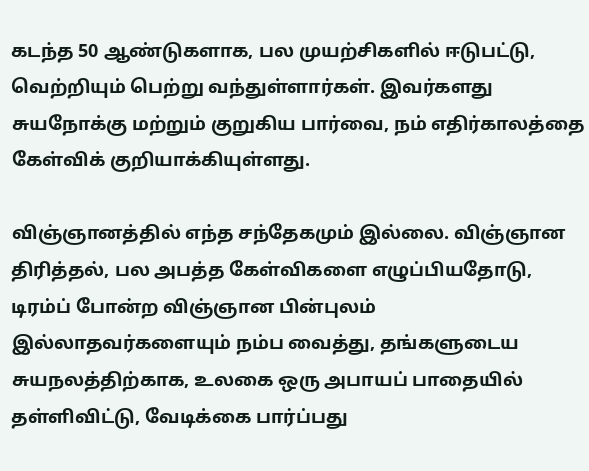கடந்த 50 ஆண்டுகளாக, பல முயற்சிகளில் ஈடுபட்டு, வெற்றியும் பெற்று வந்துள்ளார்கள். இவர்களது சுயநோக்கு மற்றும் குறுகிய பார்வை, நம் எதிர்காலத்தை கேள்விக் குறியாக்கியுள்ளது.

விஞ்ஞானத்தில் எந்த சந்தேகமும் இல்லை. விஞ்ஞான திரித்தல், பல அபத்த கேள்விகளை எழுப்பியதோடு, டிரம்ப் போன்ற விஞ்ஞான பின்புலம் இல்லாதவர்களையும் நம்ப வைத்து, தங்களுடைய சுயநலத்திற்காக, உலகை ஒரு அபாயப் பாதையில் தள்ளிவிட்டு, வேடிக்கை பார்ப்பது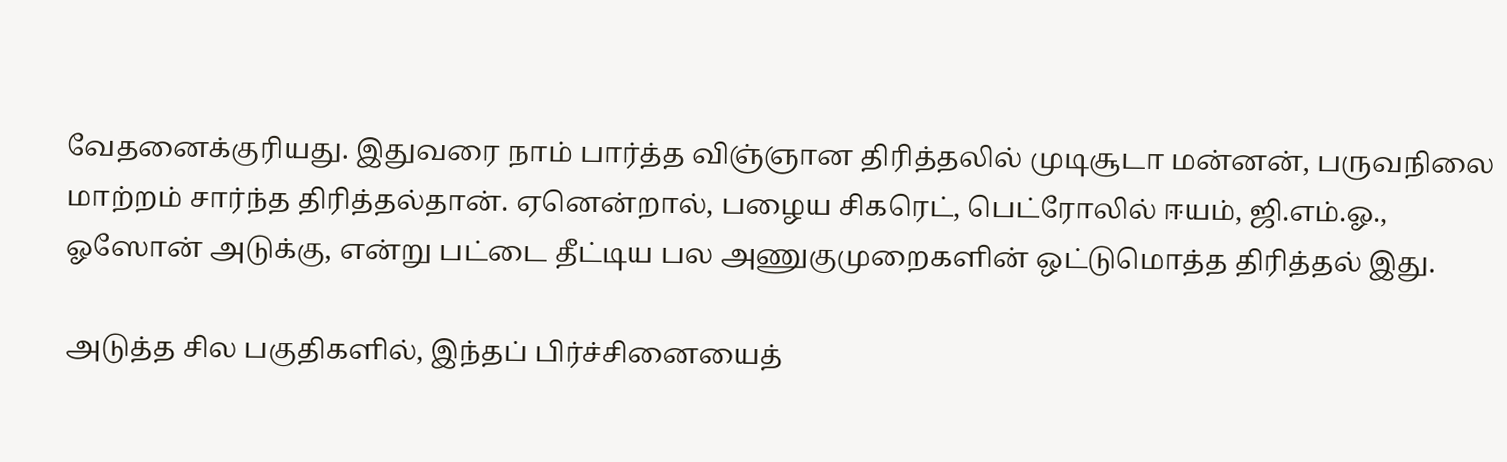வேதனைக்குரியது. இதுவரை நாம் பார்த்த விஞ்ஞான திரித்தலில் முடிசூடா மன்னன், பருவநிலை மாற்றம் சார்ந்த திரித்தல்தான். ஏனென்றால், பழைய சிகரெட், பெட்ரோலில் ஈயம், ஜி.எம்.ஓ., ஓஸோன் அடுக்கு, என்று பட்டை தீட்டிய பல அணுகுமுறைகளின் ஒட்டுமொத்த திரித்தல் இது.

அடுத்த சில பகுதிகளில், இந்தப் பிர்ச்சினையைத்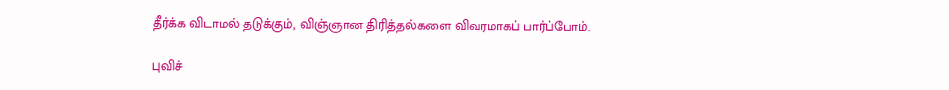தீர்க்க விடாமல் தடுக்கும், விஞ்ஞான திரித்தல்களை விவரமாகப் பார்ப்போம்.

புவிச்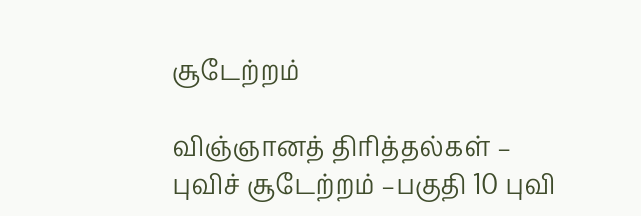சூடேற்றம்

விஞ்ஞானத் திரித்தல்கள் – புவிச் சூடேற்றம் –பகுதி 10 புவி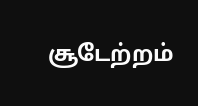சூடேற்றம்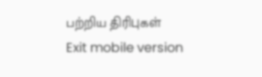பற்றிய திரிபுகள்
Exit mobile version